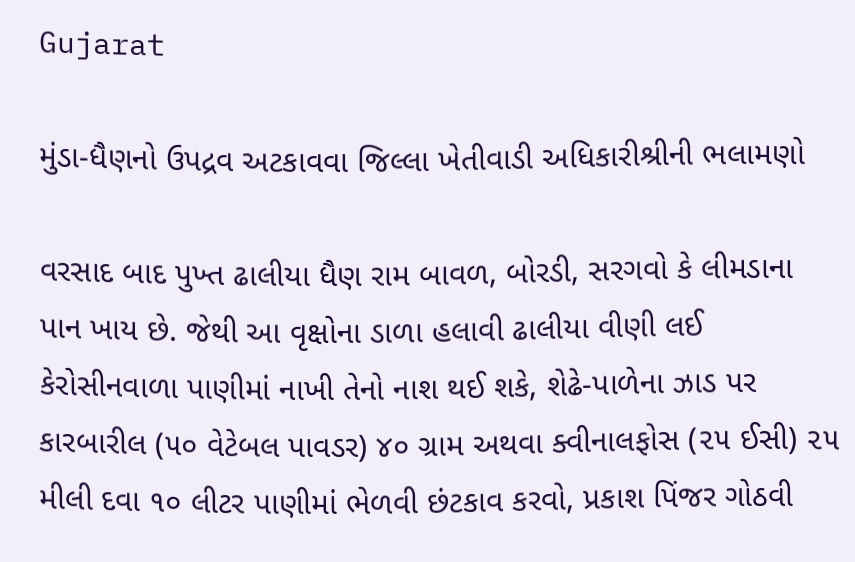Gujarat

મુંડા-ધૈણનો ઉપદ્રવ અટકાવવા જિલ્લા ખેતીવાડી અધિકારીશ્રીની ભલામણો

વરસાદ બાદ પુખ્ત ઢાલીયા ધૈણ રામ બાવળ, બોરડી, સરગવો કે લીમડાના પાન ખાય છે. જેથી આ વૃક્ષોના ડાળા હલાવી ઢાલીયા વીણી લઈ કેરોસીનવાળા પાણીમાં નાખી તેનો નાશ થઈ શકે, શેઢે-પાળેના ઝાડ પર કારબારીલ (૫૦ વેટેબલ પાવડર) ૪૦ ગ્રામ અથવા ક્વીનાલફોસ (૨૫ ઈસી) ૨૫ મીલી દવા ૧૦ લીટર પાણીમાં ભેળવી છંટકાવ કરવો, પ્રકાશ પિંજર ગોઠવી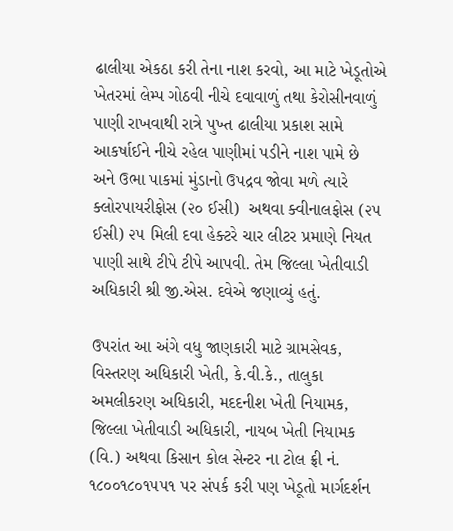ઢાલીયા એકઠા કરી તેના નાશ કરવો, આ માટે ખેડૂતોએ ખેતરમાં લેમ્પ ગોઠવી નીચે દવાવાળું તથા કેરોસીનવાળું પાણી રાખવાથી રાત્રે પુખ્ત ઢાલીયા પ્રકાશ સામે આકર્ષાઈને નીચે રહેલ પાણીમાં પડીને નાશ પામે છે અને ઉભા પાકમાં મુંડાનો ઉપદ્રવ જોવા મળે ત્યારે ક્લોરપાયરીફોસ (૨૦ ઈસી)  અથવા ક્વીનાલફોસ (૨૫ ઈસી) ૨૫ મિલી દવા હેક્ટરે ચાર લીટર પ્રમાણે નિયત પાણી સાથે ટીપે ટીપે આપવી. તેમ જિલ્લા ખેતીવાડી અધિકારી શ્રી જી.એસ. દવેએ જણાવ્યું હતું.

ઉપરાંત આ અંગે વધુ જાણકારી માટે ગ્રામસેવક, વિસ્તરણ અધિકારી ખેતી, કે.વી.કે., તાલુકા અમલીકરણ અધિકારી, મદદનીશ ખેતી નિયામક,  જિલ્લા ખેતીવાડી અધિકારી, નાયબ ખેતી નિયામક (વિ.) અથવા કિસાન કોલ સેન્ટર ના ટોલ ફ્રી નં. ૧૮૦૦૧૮૦૧૫૫૧ પર સંપર્ક કરી પણ ખેડૂતો માર્ગદર્શન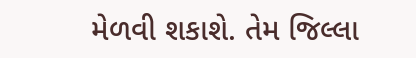મેળવી શકાશે. તેમ જિલ્લા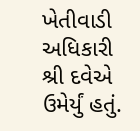ખેતીવાડી અધિકારી શ્રી દવેએ ઉમેર્યું હતું.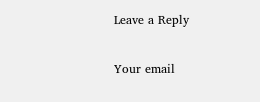Leave a Reply

Your email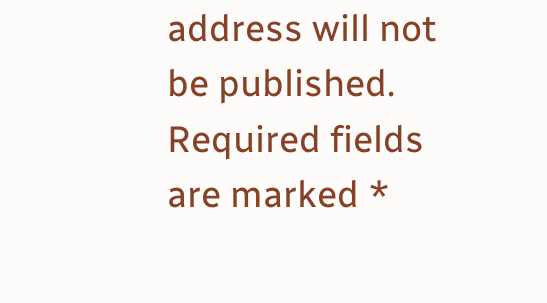address will not be published. Required fields are marked *